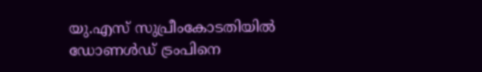യു.എസ് സുപ്രീംകോടതിയിൽ ഡോണൾഡ് ട്രംപിനെ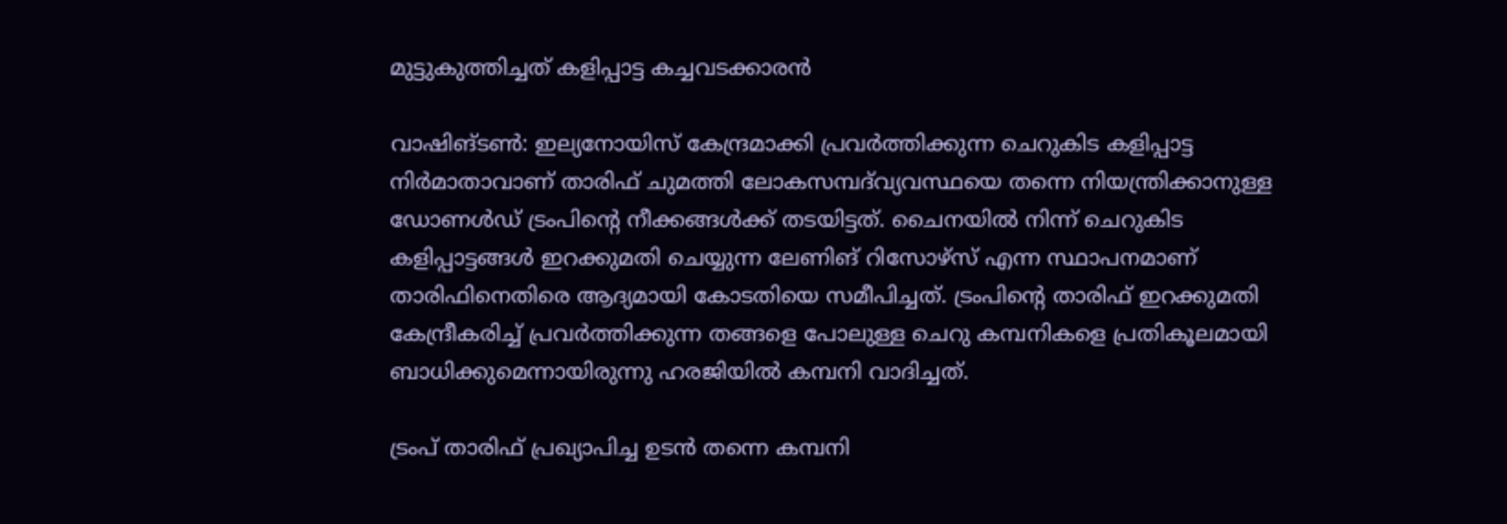മുട്ടുകുത്തിച്ചത് കളിപ്പാട്ട കച്ചവടക്കാരൻ

വാഷിങ്ടൺ: ഇല്യനോയിസ് കേന്ദ്രമാക്കി പ്രവർത്തിക്കുന്ന ചെറുകിട കളിപ്പാട്ട നിർമാതാവാണ് താരിഫ് ചുമത്തി ലോകസമ്പദ്‍വ്യവസ്ഥയെ തന്നെ നിയന്ത്രിക്കാനുള്ള ഡോണൾഡ് ട്രംപിന്റെ നീക്കങ്ങൾക്ക് തടയിട്ടത്. ചൈനയിൽ നിന്ന് ചെറുകിട കളിപ്പാട്ടങ്ങൾ ഇറക്കുമതി ചെയ്യുന്ന ലേണിങ് റിസോഴ്സ് എന്ന സ്ഥാപനമാണ് താരിഫിനെതിരെ ആദ്യമായി കോടതിയെ സമീപിച്ചത്. ട്രംപിന്റെ താരിഫ് ഇറക്കുമതി കേന്ദ്രീകരിച്ച് പ്രവർത്തിക്കുന്ന തങ്ങളെ പോലുള്ള ചെറു കമ്പനികളെ പ്രതികൂലമായി ബാധിക്കുമെന്നായിരുന്നു ഹരജിയിൽ കമ്പനി വാദിച്ചത്.

ട്രംപ് താരിഫ് പ്രഖ്യാപിച്ച ഉടൻ തന്നെ കമ്പനി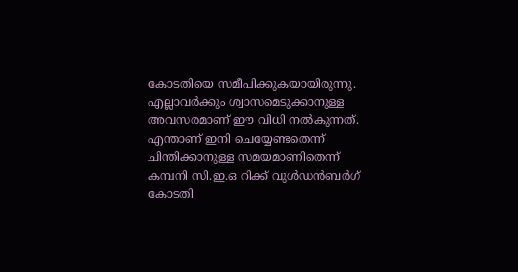കോടതിയെ സമീപിക്കുകയായിരുന്നു. എല്ലാവർക്കും ശ്വാസമെടുക്കാനുള്ള അവസരമാണ് ഈ വിധി നൽകുന്നത്. എന്താണ് ഇനി ചെയ്യേണ്ടതെന്ന് ചിന്തിക്കാനുള്ള സമയമാണിതെന്ന് കമ്പനി സി.ഇ.ഒ റിക്ക് വുൾഡൻബർഗ്  കോടതി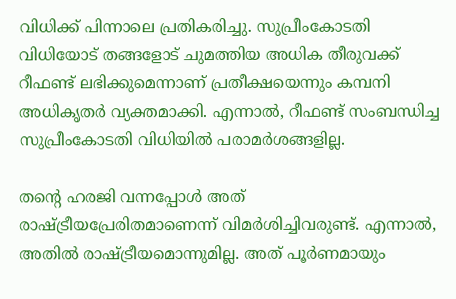വിധിക്ക് പിന്നാലെ പ്രതികരിച്ചു. സുപ്രീംകോടതി വിധിയോട് തങ്ങളോട് ചുമത്തിയ അധിക തീരുവക്ക് റീഫണ്ട് ലഭിക്കുമെന്നാണ് പ്രതീക്ഷയെന്നും കമ്പനി അധികൃതർ വ്യക്തമാക്കി. എന്നാൽ, റീഫണ്ട് സംബന്ധിച്ച സുപ്രീംകോടതി വിധിയിൽ പരാമർശങ്ങളില്ല.

തന്റെ ഹരജി വന്നപ്പോൾ അത് രാഷ്ട്രീയപ്രേരിതമാണെന്ന് വിമർശിച്ചിവരുണ്ട്. എന്നാൽ, അതിൽ രാഷ്ട്രീയമൊന്നുമില്ല. അത് പൂർണമായും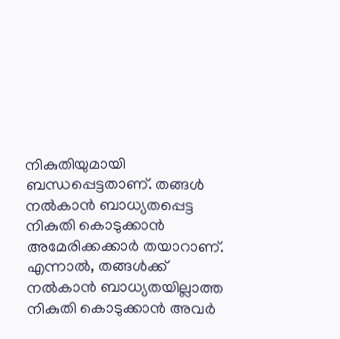നികുതിയുമായി ബന്ധപ്പെട്ടതാണ്. തങ്ങൾ നൽകാൻ ബാധ്യതപ്പെട്ട നികുതി കൊടുക്കാൻ അമേരിക്കക്കാർ തയാറാണ്. എന്നാൽ, തങ്ങൾക്ക് നൽകാൻ ബാധ്യതയില്ലാത്ത നികുതി കൊടുക്കാൻ അവർ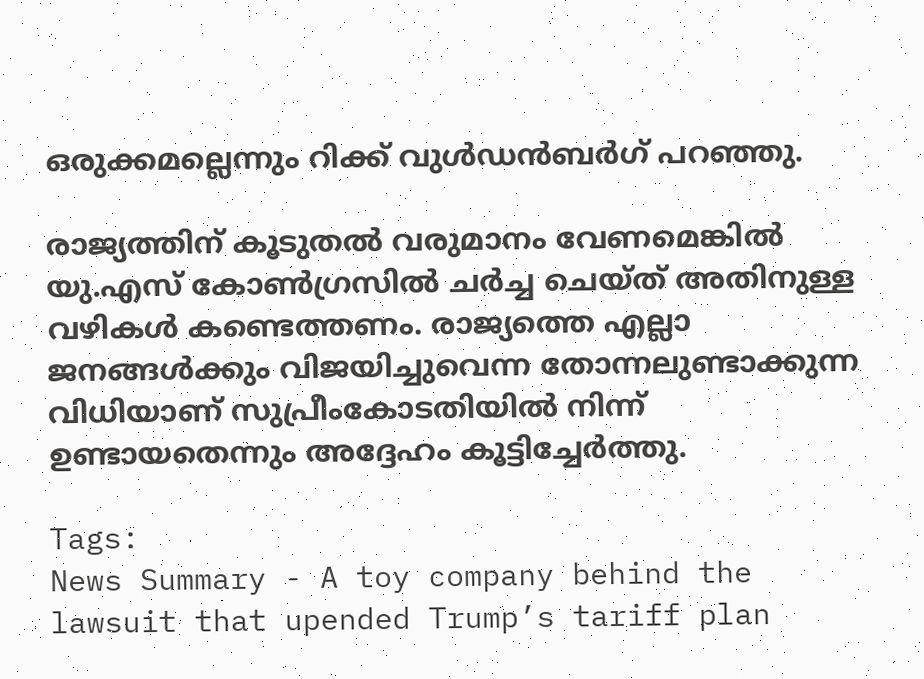ഒരുക്കമല്ലെന്നും റിക്ക് വുൾഡൻബർഗ് പറഞ്ഞു.

രാജ്യത്തിന് കൂടുതൽ വരുമാനം വേണമെങ്കിൽ യു.എസ് കോൺഗ്രസിൽ ചർച്ച ചെയ്ത് അതിനുള്ള വഴികൾ കണ്ടെത്തണം. രാജ്യത്തെ എല്ലാ ജനങ്ങൾക്കും വിജയിച്ചുവെന്ന തോന്നലുണ്ടാക്കുന്ന വിധിയാണ് സുപ്രീംകോടതിയിൽ നിന്ന് ഉണ്ടായതെന്നും അദ്ദേഹം കൂട്ടിച്ചേർത്തു.

Tags:
News Summary - A toy company behind the lawsuit that upended Trump’s tariff plan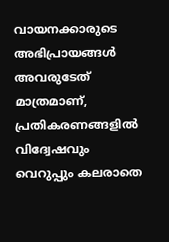വായനക്കാരുടെ അഭിപ്രായങ്ങള്‍ അവരുടേത് മാത്രമാണ്, പ്രതികരണങ്ങളിൽ വിദ്വേഷവും വെറുപ്പും കലരാതെ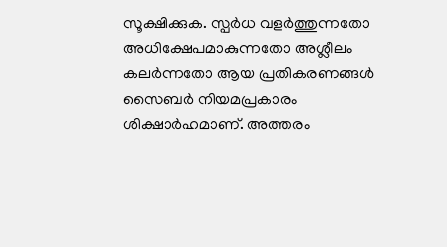സൂക്ഷിക്കുക. സ്പർധ വളർത്തുന്നതോ അധിക്ഷേപമാകുന്നതോ അശ്ലീലം കലർന്നതോ ആയ പ്രതികരണങ്ങൾ സൈബർ നിയമപ്രകാരം ശിക്ഷാർഹമാണ്. അത്തരം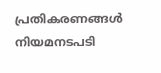പ്രതികരണങ്ങൾ നിയമനടപടി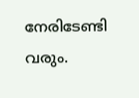നേരിടേണ്ടി വരും.